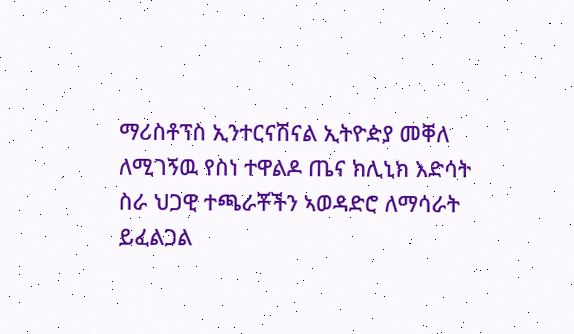ማሪስቶፕስ ኢንተርናሽናል ኢትዮዽያ መቐለ ለሚገኝዉ የስነ ተዋልዶ ጤና ክሊኒክ እድሳት ስራ ህጋዊ ተጫራቾችን ኣወዳድሮ ለማሳራት ይፈልጋል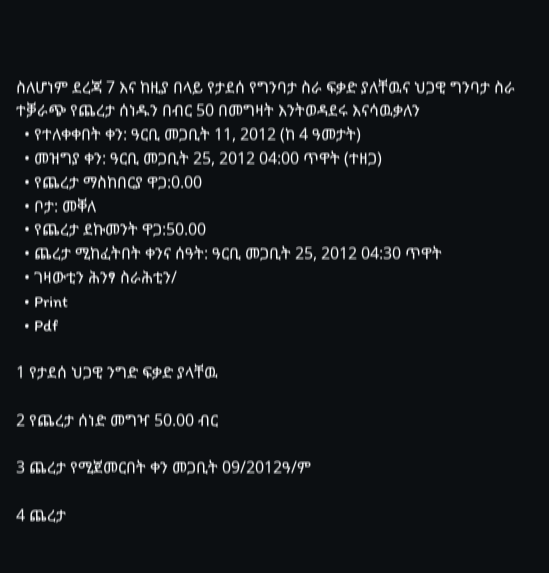ስለሆነም ደረጃ 7 እና ከዚያ በላይ የታደሰ የግንባታ ስራ ፍቃድ ያለቸዉና ህጋዊ ግንባታ ስራ ተቓራጭ የጨረታ ሰነዱን በብር 50 በመግዛት እንትወዳደሩ እናሳዉቃለን
  • የተለቀቀበት ቀን: ዓርቢ መጋቢት 11, 2012 (ከ 4 ዓመታት)
  • መዝግያ ቀን: ዓርቢ መጋቢት 25, 2012 04:00 ጥዋት (ተዘጋ)
  • የጨረታ ማስከበርያ ዋጋ:0.00
  • ቦታ: መቐለ
  • የጨረታ ደኩመንት ዋጋ:50.00
  • ጨረታ ሚከፈትበት ቀንና ሰዓት: ዓርቢ መጋቢት 25, 2012 04:30 ጥዋት
  • ገዛውቲን ሕንፃ ስራሕቲን/
  • Print
  • Pdf

1 የታደሰ ህጋዊ ንግድ ፍቃድ ያላቸዉ

2 የጨረታ ሰነድ መግዣ 50.00 ብር

3 ጨረታ የሚጀመርበት ቀን መጋቢት 09/2012ዓ/ም

4 ጨረታ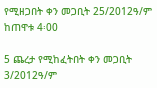የሚዘጋበት ቀን መጋቢት 25/2012ዓ/ም ከጠዋቱ 4፡00

5 ጨረታ የሚከፈትበት ቀን መጋቢት 3/2012ዓ/ም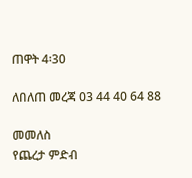ጠዋት 4፡30

ለበለጠ መረጃ 03 44 40 64 88

መመለስ
የጨረታ ምድብ